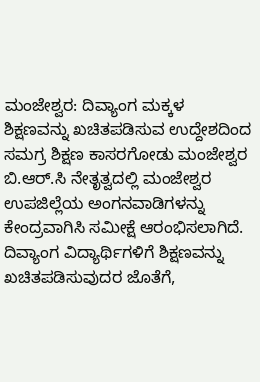ಮಂಜೇಶ್ವರ: ದಿವ್ಯಾಂಗ ಮಕ್ಕಳ ಶಿಕ್ಷಣವನ್ನು ಖಚಿತಪಡಿಸುವ ಉದ್ದೇಶದಿಂದ ಸಮಗ್ರ ಶಿಕ್ಷಣ ಕಾಸರಗೋಡು ಮಂಜೇಶ್ವರ ಬಿ.ಆರ್.ಸಿ ನೇತೃತ್ವದಲ್ಲಿ ಮಂಜೇಶ್ವರ ಉಪಜಿಲ್ಲೆಯ ಅಂಗನವಾಡಿಗಳನ್ನು ಕೇಂದ್ರವಾಗಿಸಿ ಸಮೀಕ್ಷೆ ಆರಂಭಿಸಲಾಗಿದೆ.
ದಿವ್ಯಾಂಗ ವಿದ್ಯಾರ್ಥಿಗಳಿಗೆ ಶಿಕ್ಷಣವನ್ನು ಖಚಿತಪಡಿಸುವುದರ ಜೊತೆಗೆ,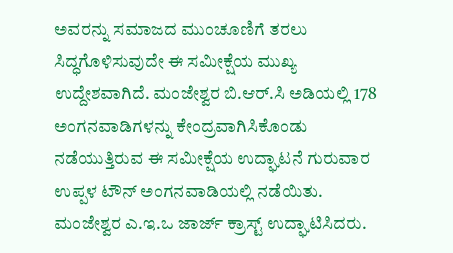ಅವರನ್ನು ಸಮಾಜದ ಮುಂಚೂಣಿಗೆ ತರಲು ಸಿದ್ಧಗೊಳಿಸುವುದೇ ಈ ಸಮೀಕ್ಷೆಯ ಮುಖ್ಯ ಉದ್ದೇಶವಾಗಿದೆ. ಮಂಜೇಶ್ವರ ಬಿ.ಆರ್.ಸಿ ಅಡಿಯಲ್ಲಿ 178 ಅಂಗನವಾಡಿಗಳನ್ನು ಕೇಂದ್ರವಾಗಿಸಿಕೊಂಡು ನಡೆಯುತ್ತಿರುವ ಈ ಸಮೀಕ್ಷೆಯ ಉದ್ಘಾಟನೆ ಗುರುವಾರ ಉಪ್ಪಳ ಟೌನ್ ಅಂಗನವಾಡಿಯಲ್ಲಿ ನಡೆಯಿತು. ಮಂಜೇಶ್ವರ ಎ.ಇ.ಒ ಜಾರ್ಜ್ ಕ್ರಾಸ್ಟ್ ಉದ್ಘಾಟಿಸಿದರು.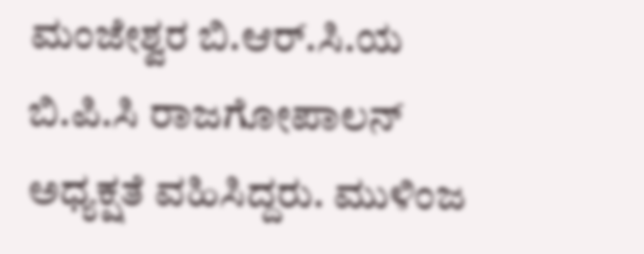ಮಂಜೇಶ್ವರ ಬಿ.ಆರ್.ಸಿ.ಯ ಬಿ.ಪಿ.ಸಿ ರಾಜಗೋಪಾಲನ್ ಅಧ್ಯಕ್ಷತೆ ವಹಿಸಿದ್ದರು. ಮುಳಿಂಜ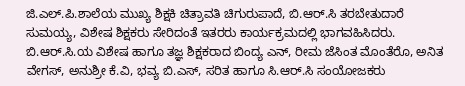ಜಿ.ಎಲ್.ಪಿ.ಶಾಲೆಯ ಮುಖ್ಯ ಶಿಕ್ಷಕಿ ಚಿತ್ರಾವತಿ ಚಿಗುರುಪಾದೆ, ಬಿ.ಆರ್.ಸಿ ತರಬೇತುದಾರೆ ಸುಮಯ್ಯ, ವಿಶೇಷ ಶಿಕ್ಷಕರು ಸೇರಿದಂತೆ ಇತರರು ಕಾರ್ಯಕ್ರಮದಲ್ಲಿ ಭಾಗವಹಿಸಿದರು. ಬಿ.ಆರ್.ಸಿ.ಯ ವಿಶೇಷ ಹಾಗೂ ತಜ್ಞ ಶಿಕ್ಷಕರಾದ ಬಿಂದ್ಯ ಎನ್, ರೀಮ ಜೆಸಿಂತ ಮೊಂತೆರೊ, ಅನಿತ ವೇಗಸ್, ಅನುಶ್ರೀ ಕೆ.ವಿ, ಭವ್ಯ ಬಿ.ಎಸ್, ಸರಿತ ಹಾಗೂ ಸಿ.ಆರ್.ಸಿ ಸಂಯೋಜಕರು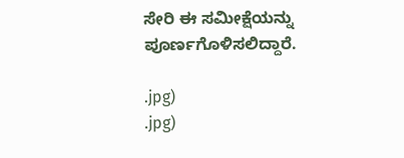ಸೇರಿ ಈ ಸಮೀಕ್ಷೆಯನ್ನು ಪೂರ್ಣಗೊಳಿಸಲಿದ್ದಾರೆ.

.jpg)
.jpg)